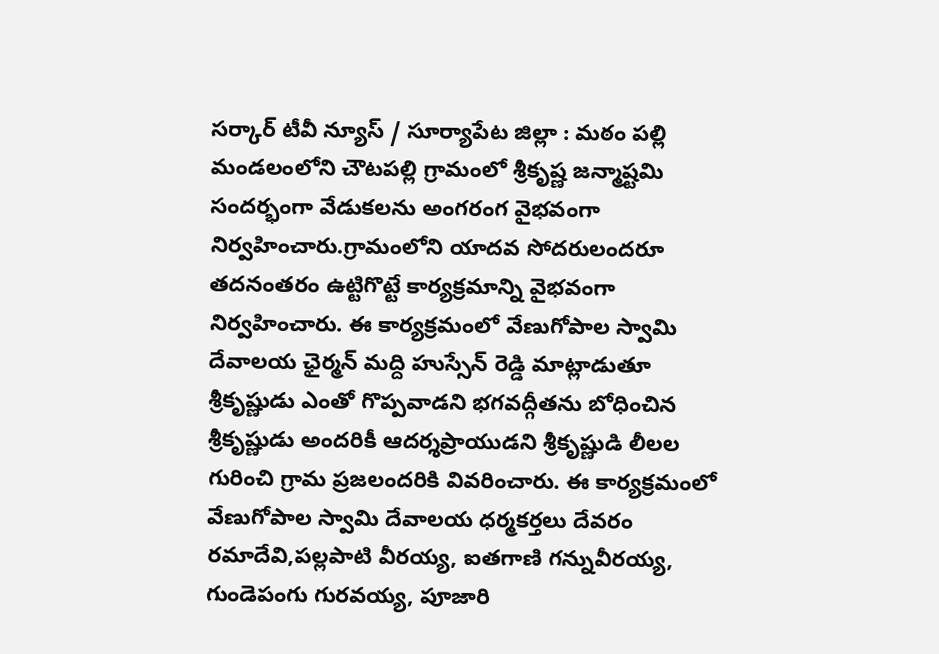సర్కార్ టీవీ న్యూస్ / సూర్యాపేట జిల్లా : మఠం పల్లి మండలంలోని చౌటపల్లి గ్రామంలో శ్రీకృష్ణ జన్మాష్టమి సందర్భంగా వేడుకలను అంగరంగ వైభవంగా నిర్వహించారు.గ్రామంలోని యాదవ సోదరులందరూ తదనంతరం ఉట్టిగొట్టే కార్యక్రమాన్ని వైభవంగా నిర్వహించారు. ఈ కార్యక్రమంలో వేణుగోపాల స్వామి దేవాలయ ఛైర్మన్ మద్ది హుస్సేన్ రెడ్డి మాట్లాడుతూ శ్రీకృష్ణుడు ఎంతో గొప్పవాడని భగవద్గీతను బోధించిన శ్రీకృష్ణుడు అందరికీ ఆదర్శప్రాయుడని శ్రీకృష్ణుడి లీలల గురించి గ్రామ ప్రజలందరికి వివరించారు. ఈ కార్యక్రమంలో వేణుగోపాల స్వామి దేవాలయ ధర్మకర్తలు దేవరం రమాదేవి,పల్లపాటి వీరయ్య, ఐతగాణి గన్నువీరయ్య, గుండెపంగు గురవయ్య, పూజారి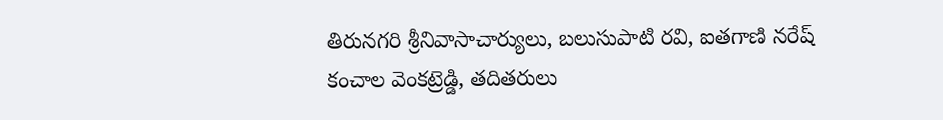తిరునగరి శ్రీనివాసాచార్యులు, బలుసుపాటి రవి, ఐతగాణి నరేష్ కంచాల వెంకట్రెడ్డి, తదితరులు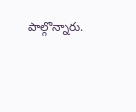పాల్గొన్నారు.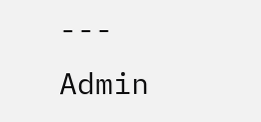---
Admin